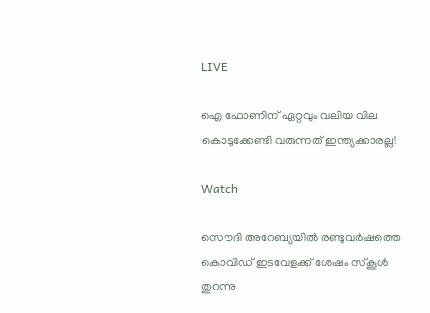LIVE

ഐ ഫോണിന് ഏറ്റവും വലിയ വില കൊടുക്കേണ്ടി വരുന്നത് ഇന്ത്യക്കാരല്ല!

Watch

സൌദി അറേബ്യയില്‍ രണ്ടുവര്‍ഷത്തെ കൊവിഡ് ഇടവേളക്ക് ശേഷം സ്കൂള്‍ തുറന്നു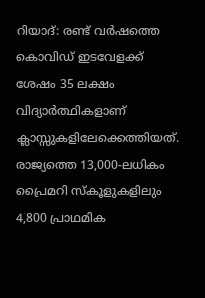റിയാദ്: രണ്ട് വര്‍ഷത്തെ കൊവിഡ് ഇടവേളക്ക് ശേഷം 35 ലക്ഷം വിദ്യാര്‍ത്ഥികളാണ് ക്ലാസ്സുകളിലേക്കെത്തിയത്. രാജ്യത്തെ 13,000-ലധികം പ്രൈമറി സ്‌കൂളുകളിലും 4,800 പ്രാഥമിക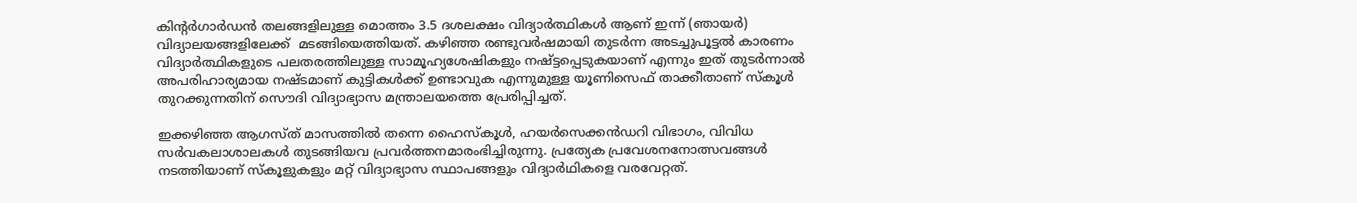കിന്റര്‍ഗാര്‍ഡന്‍ തലങ്ങളിലുള്ള മൊത്തം 3.5 ദശലക്ഷം വിദ്യാർത്ഥികൾ ആണ് ഇന്ന് (ഞായര്‍) വിദ്യാലയങ്ങളിലേക്ക്  മടങ്ങിയെത്തിയത്. കഴിഞ്ഞ രണ്ടുവര്‍ഷമായി തുടര്‍ന്ന അടച്ചുപൂട്ടല്‍ കാരണം വിദ്യാര്‍ത്ഥികളുടെ പലതരത്തിലുള്ള സാമൂഹ്യശേഷികളും നഷ്ട്ടപ്പെടുകയാണ് എന്നും ഇത് തുടര്‍ന്നാല്‍ അപരിഹാര്യമായ നഷ്ടമാണ് കുട്ടികള്‍ക്ക് ഉണ്ടാവുക എന്നുമുള്ള യൂണിസെഫ് താക്കീതാണ് സ്കൂള്‍ തുറക്കുന്നതിന് സൌദി വിദ്യാഭ്യാസ മന്ത്രാലയത്തെ പ്രേരിപ്പിച്ചത്.

ഇക്കഴിഞ്ഞ ആഗസ്ത് മാസത്തില്‍ തന്നെ ഹൈസ്കൂള്‍, ഹയര്‍സെക്കന്‍ഡറി വിഭാഗം, വിവിധ സര്‍വകലാശാലകള്‍ തുടങ്ങിയവ പ്രവര്‍ത്തനമാരംഭിച്ചിരുന്നു. പ്രത്യേക പ്രവേശനനോത്സവങ്ങള്‍ നടത്തിയാണ് സ്കൂളുകളും മറ്റ് വിദ്യാഭ്യാസ സ്ഥാപങ്ങളും വിദ്യാര്‍ഥികളെ വരവേറ്റത്.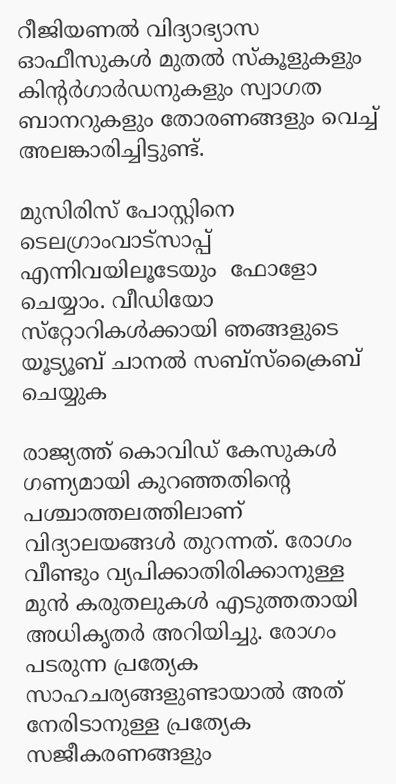റീജിയണല്‍ വിദ്യാഭ്യാസ ഓഫീസുകള്‍ മുതല്‍ സ്കൂളുകളും കിന്റര്‍ഗാര്‍ഡനുകളും സ്വാഗത ബാനറുകളും തോരണങ്ങളും വെച്ച് അലങ്കാരിച്ചിട്ടുണ്ട്.

മുസിരിസ് പോസ്റ്റിനെ ടെലഗ്രാംവാട്‌സാപ്പ് എന്നിവയിലൂടേയും  ഫോളോ ചെയ്യാം. വീഡിയോ സ്‌റ്റോറികള്‍ക്കായി ഞങ്ങളുടെ യൂട്യൂബ് ചാനല്‍ സബ്‌സ്‌ക്രൈബ് ചെയ്യുക

രാജ്യത്ത് കൊവിഡ് കേസുകൾ ഗണ്യമായി കുറഞ്ഞതിന്റെ പശ്ചാത്തലത്തിലാണ് വിദ്യാലയങ്ങള്‍ തുറന്നത്. രോഗം വീണ്ടും വ്യപിക്കാതിരിക്കാനുള്ള മുന്‍ കരുതലുകള്‍ എടുത്തതായി അധികൃതര്‍ അറിയിച്ചു. രോഗം പടരുന്ന പ്രത്യേക സാഹചര്യങ്ങളുണ്ടായാല്‍ അത് നേരിടാനുള്ള പ്രത്യേക സജീകരണങ്ങളും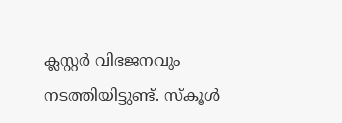ക്ലസ്റ്റര്‍ വിഭജനവും നടത്തിയിട്ടുണ്ട്. സ്‌കൂള്‍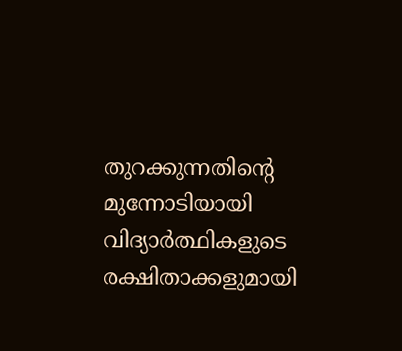തുറക്കുന്നതിന്റെ മുന്നോടിയായി  വിദ്യാര്‍ത്ഥികളുടെ രക്ഷിതാക്കളുമായി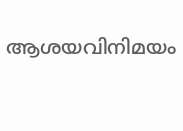ആശയവിനിമയം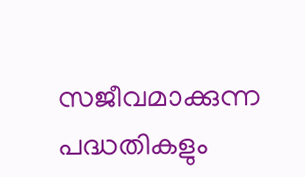സജീവമാക്കുന്ന പദ്ധതികളും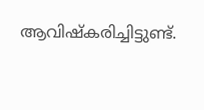ആവിഷ്കരിച്ചിട്ടുണ്ട്.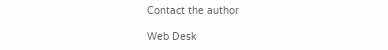Contact the author

Web Desk